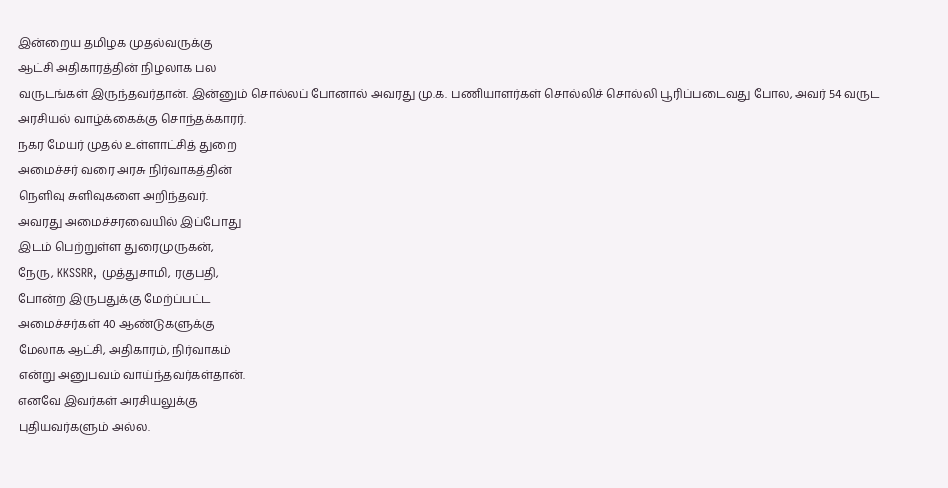இன்றைய தமிழக முதல்வருக்கு
ஆட்சி அதிகாரத்தின் நிழலாக பல
வருடங்கள் இருந்தவர்தான். இன்னும் சொல்லப் போனால் அவரது மு.க. பணியாளர்கள் சொல்லிச் சொல்லி பூரிப்படைவது போல, அவர் 54 வருட
அரசியல் வாழ்க்கைக்கு சொந்தக்காரர்.
நகர மேயர் முதல் உள்ளாட்சித் துறை
அமைச்சர் வரை அரசு நிர்வாகத்தின்
நெளிவு சுளிவுகளை அறிந்தவர்.
அவரது அமைச்சரவையில் இப்போது
இடம் பெற்றுள்ள துரைமுருகன்,
நேரு, KKSSRR, முத்துசாமி, ரகுபதி,
போன்ற இருபதுக்கு மேற்ப்பட்ட
அமைச்சர்கள் 40 ஆண்டுகளுக்கு
மேலாக ஆட்சி, அதிகாரம், நிர்வாகம்
என்று அனுபவம் வாய்ந்தவர்கள்தான்.
எனவே இவர்கள் அரசியலுக்கு
புதியவர்களும் அல்ல.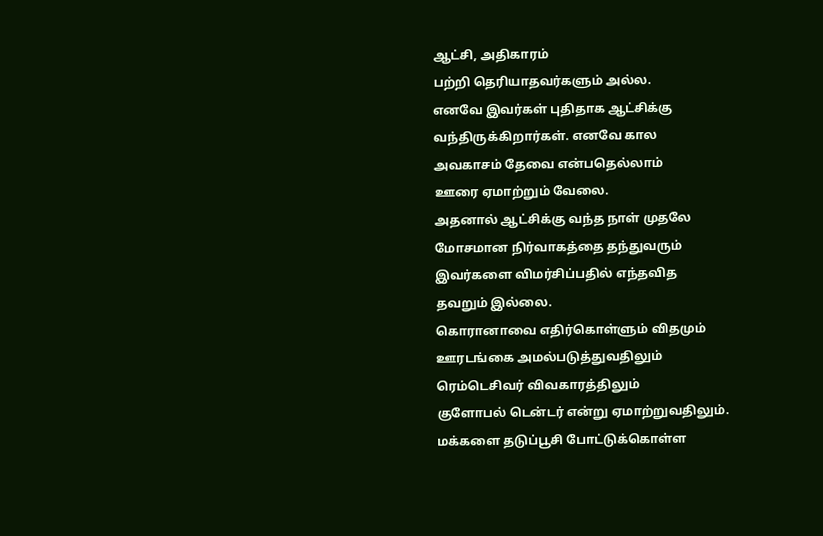ஆட்சி, அதிகாரம்
பற்றி தெரியாதவர்களும் அல்ல.
எனவே இவர்கள் புதிதாக ஆட்சிக்கு
வந்திருக்கிறார்கள். எனவே கால
அவகாசம் தேவை என்பதெல்லாம்
ஊரை ஏமாற்றும் வேலை.
அதனால் ஆட்சிக்கு வந்த நாள் முதலே
மோசமான நிர்வாகத்தை தந்துவரும்
இவர்களை விமர்சிப்பதில் எந்தவித
தவறும் இல்லை.
கொரானாவை எதிர்கொள்ளும் விதமும்
ஊரடங்கை அமல்படுத்துவதிலும்
ரெம்டெசிவர் விவகாரத்திலும்
குளோபல் டென்டர் என்று ஏமாற்றுவதிலும்.
மக்களை தடுப்பூசி போட்டுக்கொள்ள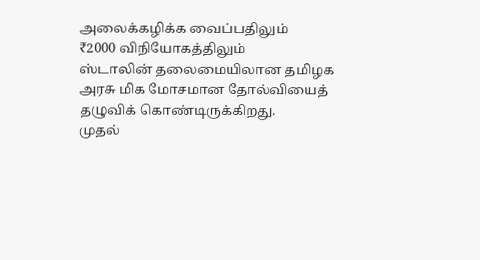அலைக்கழிக்க வைப்பதிலும்
₹2000 விநியோகத்திலும்
ஸ்டாலின் தலைமையிலான தமிழக
அரசு மிக மோசமான தோல்வியைத்
தழுவிக் கொண்டிருக்கிறது.
முதல்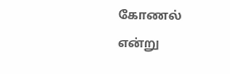கோணல் என்று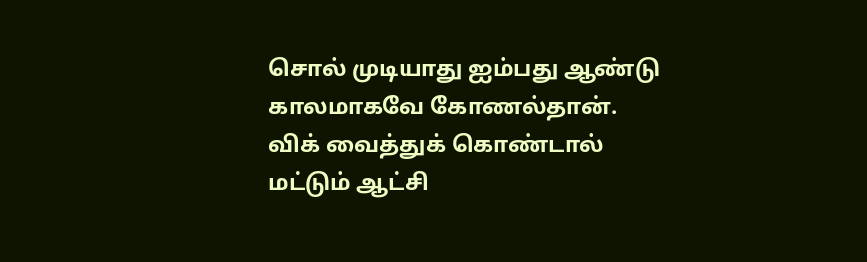சொல் முடியாது ஐம்பது ஆண்டு
காலமாகவே கோணல்தான்.
விக் வைத்துக் கொண்டால்
மட்டும் ஆட்சி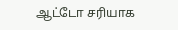ஆட்டோ சரியாக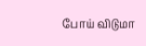போய் விடுமா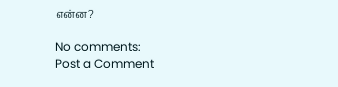என்ன?

No comments:
Post a Comment